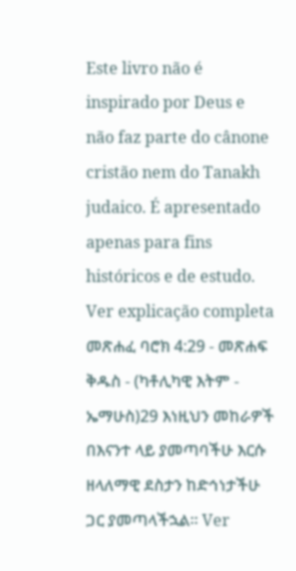Este livro não é inspirado por Deus e não faz parte do cânone cristão nem do Tanakh judaico. É apresentado apenas para fins históricos e de estudo. Ver explicação completa መጽሐፈ ባሮክ 4:29 - መጽሐፍ ቅዱስ - (ካቶሊካዊ እትም - ኤማሁስ)29 እነዚህን መከራዎች በእናንተ ላይ ያመጣባችሁ እርሱ ዘላለማዊ ደስታን ከድኅነታችሁ ጋር ያመጣላችኋል። Ver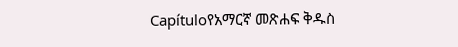Capítuloየአማርኛ መጽሐፍ ቅዱስ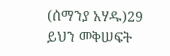(ሰማንያ አሃዱ)29 ይህን መቅሠፍት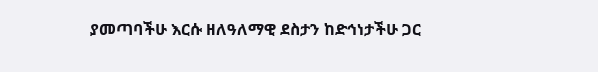ያመጣባችሁ እርሱ ዘለዓለማዊ ደስታን ከድኅነታችሁ ጋር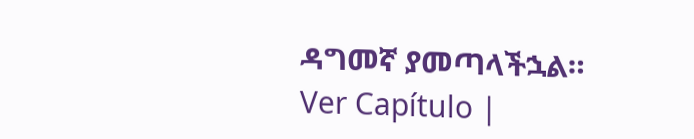ዳግመኛ ያመጣላችኋል። Ver Capítulo |